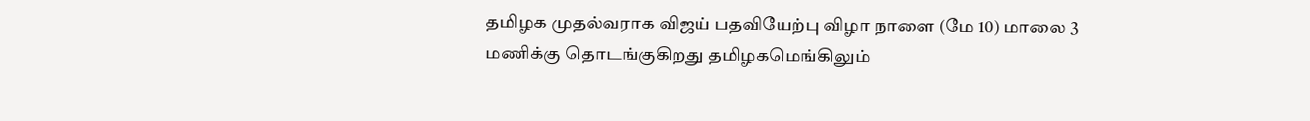தமிழக முதல்வராக விஜய் பதவியேற்பு விழா நாளை (மே 10) மாலை 3 மணிக்கு தொடங்குகிறது தமிழகமெங்கிலும்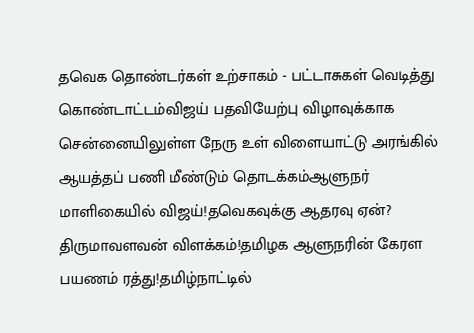தவெக தொண்டர்கள் உற்சாகம் - பட்டாசுகள் வெடித்து கொண்டாட்டம்விஜய் பதவியேற்பு விழாவுக்காக சென்னையிலுள்ள நேரு உள் விளையாட்டு அரங்கில் ஆயத்தப் பணி மீண்டும் தொடக்கம்ஆளுநர் மாளிகையில் விஜய்!தவெகவுக்கு ஆதரவு ஏன்? திருமாவளவன் விளக்கம்!தமிழக ஆளுநரின் கேரள பயணம் ரத்து!தமிழ்நாட்டில்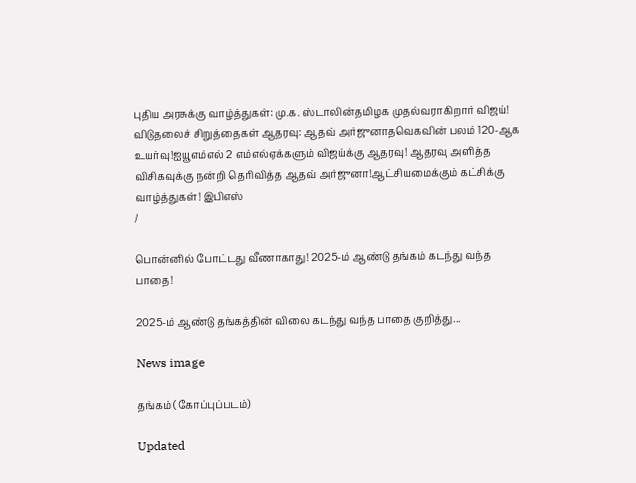புதிய அரசுக்கு வாழ்த்துகள்: மு.க. ஸ்டாலின்தமிழக முதல்வராகிறார் விஜய்! விடுதலைச் சிறுத்தைகள் ஆதரவு: ஆதவ் அர்ஜுனாதவெகவின் பலம் 120-ஆக உயர்வு!ஐயூஎம்எல் 2 எம்எல்ஏக்களும் விஜய்க்கு ஆதரவு! ஆதரவு அளித்த விசிகவுக்கு நன்றி தெரிவித்த ஆதவ் அர்ஜுனா!ஆட்சியமைக்கும் கட்சிக்கு வாழ்த்துகள்! இபிஎஸ்
/

பொன்னில் போட்டது வீணாகாது! 2025-ம் ஆண்டு தங்கம் கடந்து வந்த பாதை!

2025-ம் ஆண்டு தங்கத்தின் விலை கடந்து வந்த பாதை குறித்து...

News image

தங்கம் (கோப்புப்படம்)

Updated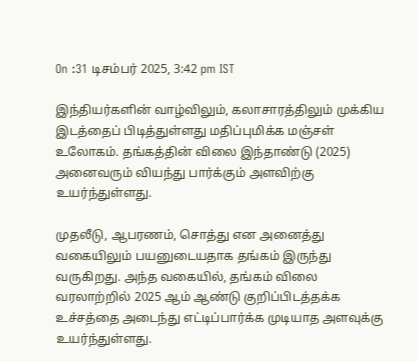On :31 டிசம்பர் 2025, 3:42 pm IST

இந்தியர்களின் வாழ்விலும், கலாசாரத்திலும் முக்கிய இடத்தைப் பிடித்துள்ளது மதிப்புமிக்க மஞ்சள் உலோகம். தங்கத்தின் விலை இந்தாண்டு (2025) அனைவரும் வியந்து பார்க்கும் அளவிற்கு உயர்ந்துள்ளது.

முதலீடு, ஆபரணம், சொத்து என அனைத்து வகையிலும் பயனுடையதாக தங்கம் இருந்து வருகிறது. அந்த வகையில், தங்கம் விலை வரலாற்றில் 2025 ஆம் ஆண்டு குறிப்பிடத்தக்க உச்சத்தை அடைந்து எட்டிப்பார்க்க முடியாத அளவுக்கு உயர்ந்துள்ளது.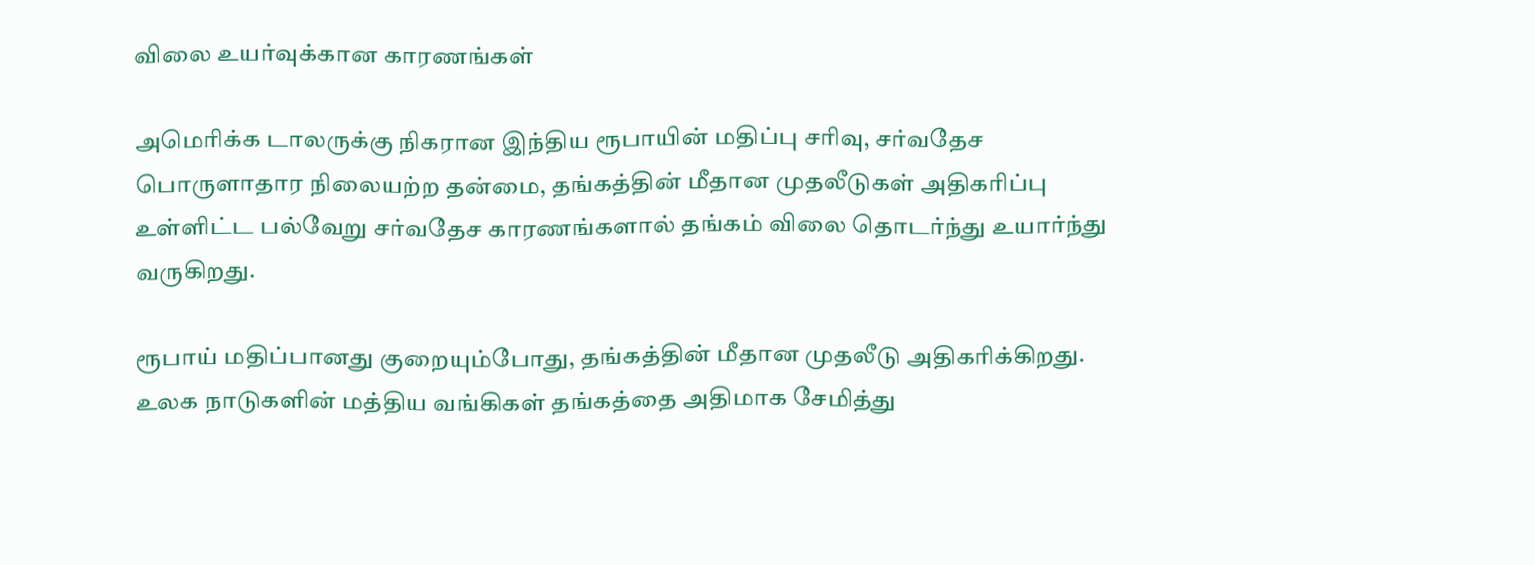விலை உயர்வுக்கான காரணங்கள்

அமெரிக்க டாலருக்கு நிகரான இந்திய ரூபாயின் மதிப்பு சரிவு, சர்வதேச பொருளாதார நிலையற்ற தன்மை, தங்கத்தின் மீதான முதலீடுகள் அதிகரிப்பு உள்ளிட்ட பல்வேறு சர்வதேச காரணங்களால் தங்கம் விலை தொடர்ந்து உயார்ந்து வருகிறது.

ரூபாய் மதிப்பானது குறையும்போது, தங்கத்தின் மீதான முதலீடு அதிகரிக்கிறது. உலக நாடுகளின் மத்திய வங்கிகள் தங்கத்தை அதிமாக சேமித்து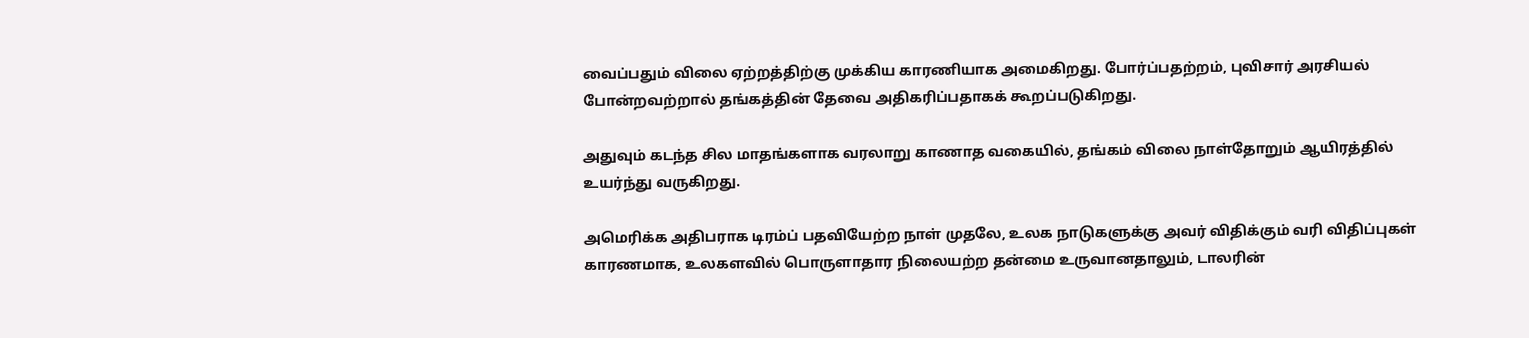வைப்பதும் விலை ஏற்றத்திற்கு முக்கிய காரணியாக அமைகிறது. போர்ப்பதற்றம், புவிசார் அரசியல் போன்றவற்றால் தங்கத்தின் தேவை அதிகரிப்பதாகக் கூறப்படுகிறது.

அதுவும் கடந்த சில மாதங்களாக வரலாறு காணாத வகையில், தங்கம் விலை நாள்தோறும் ஆயிரத்தில் உயர்ந்து வருகிறது.

அமெரிக்க அதிபராக டிரம்ப் பதவியேற்ற நாள் முதலே, உலக நாடுகளுக்கு அவர் விதிக்கும் வரி விதிப்புகள் காரணமாக, உலகளவில் பொருளாதார நிலையற்ற தன்மை உருவானதாலும், டாலரின்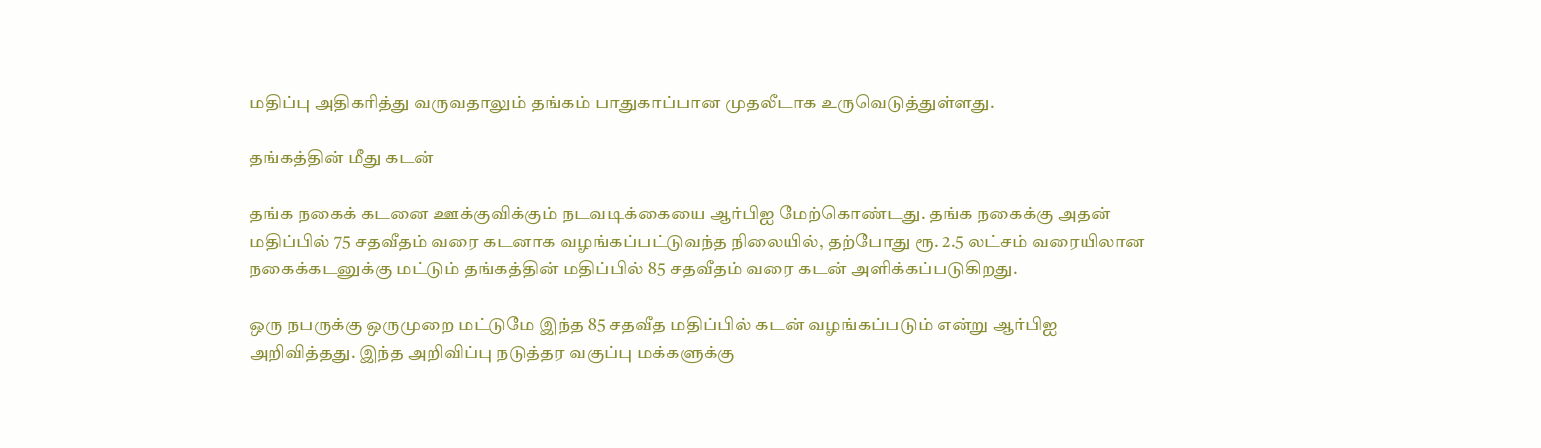மதிப்பு அதிகரித்து வருவதாலும் தங்கம் பாதுகாப்பான முதலீடாக உருவெடுத்துள்ளது.

தங்கத்தின் மீது கடன்

தங்க நகைக் கடனை ஊக்குவிக்கும் நடவடிக்கையை ஆர்பிஐ மேற்கொண்டது. தங்க நகைக்கு அதன் மதிப்பில் 75 சதவீதம் வரை கடனாக வழங்கப்பட்டுவந்த நிலையில், தற்போது ரூ. 2.5 லட்சம் வரையிலான நகைக்கடனுக்கு மட்டும் தங்கத்தின் மதிப்பில் 85 சதவீதம் வரை கடன் அளிக்கப்படுகிறது.

ஒரு நபருக்கு ஒருமுறை மட்டுமே இந்த 85 சதவீத மதிப்பில் கடன் வழங்கப்படும் என்று ஆர்பிஐ அறிவித்தது. இந்த அறிவிப்பு நடுத்தர வகுப்பு மக்களுக்கு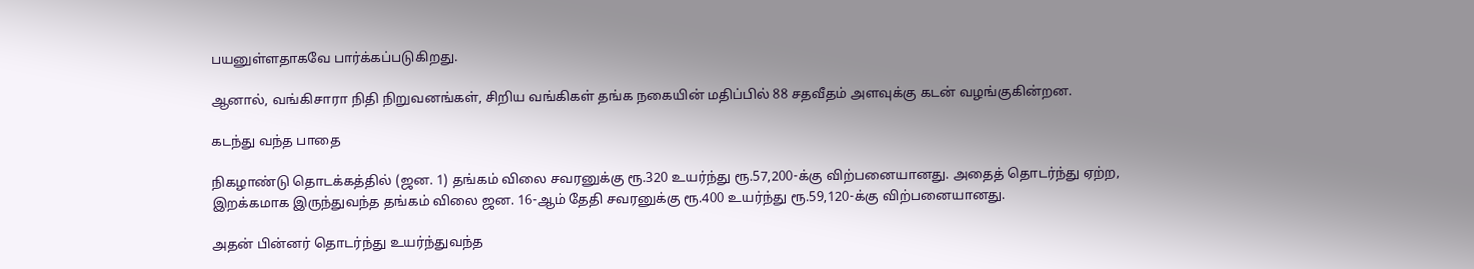பயனுள்ளதாகவே பார்க்கப்படுகிறது.

ஆனால், வங்கிசாரா நிதி நிறுவனங்கள், சிறிய வங்கிகள் தங்க நகையின் மதிப்பில் 88 சதவீதம் அளவுக்கு கடன் வழங்குகின்றன.

கடந்து வந்த பாதை

நிகழாண்டு தொடக்கத்தில் (ஜன. 1) தங்கம் விலை சவரனுக்கு ரூ.320 உயர்ந்து ரூ.57,200-க்கு விற்பனையானது. அதைத் தொடர்ந்து ஏற்ற, இறக்கமாக இருந்துவந்த தங்கம் விலை ஜன. 16-ஆம் தேதி சவரனுக்கு ரூ.400 உயர்ந்து ரூ.59,120-க்கு விற்பனையானது.

அதன் பின்னர் தொடர்ந்து உயர்ந்துவந்த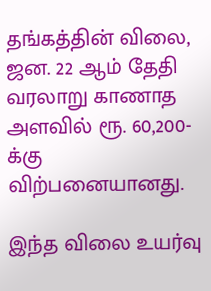தங்கத்தின் விலை, ஜன. 22 ஆம் தேதி வரலாறு காணாத அளவில் ரூ. 60,200-க்கு விற்பனையானது.

இந்த விலை உயர்வு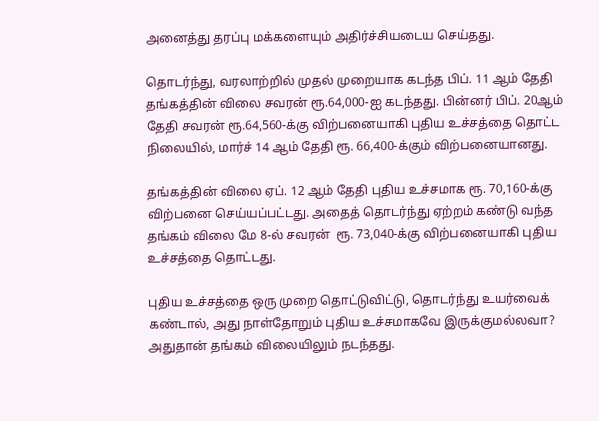அனைத்து தரப்பு மக்களையும் அதிர்ச்சியடைய செய்தது.

தொடர்ந்து, வரலாற்றில் முதல் முறையாக கடந்த பிப். 11 ஆம் தேதி தங்கத்தின் விலை சவரன் ரூ.64,000-ஐ கடந்தது. பின்னர் பிப். 20ஆம் தேதி சவரன் ரூ.64,560-க்கு விற்பனையாகி புதிய உச்சத்தை தொட்ட நிலையில், மார்ச் 14 ஆம் தேதி ரூ. 66,400-க்கும் விற்பனையானது.

தங்கத்தின் விலை ஏப். 12 ஆம் தேதி புதிய உச்சமாக ரூ. 70,160-க்கு விற்பனை செய்யப்பட்டது. அதைத் தொடர்ந்து ஏற்றம் கண்டு வந்த தங்கம் விலை மே 8-ல் சவரன்  ரூ. 73,040-க்கு விற்பனையாகி புதிய உச்சத்தை தொட்டது.

புதிய உச்சத்தை ஒரு முறை தொட்டுவிட்டு, தொடர்ந்து உயர்வைக் கண்டால், அது நாள்தோறும் புதிய உச்சமாகவே இருக்குமல்லவா? அதுதான் தங்கம் விலையிலும் நடந்தது.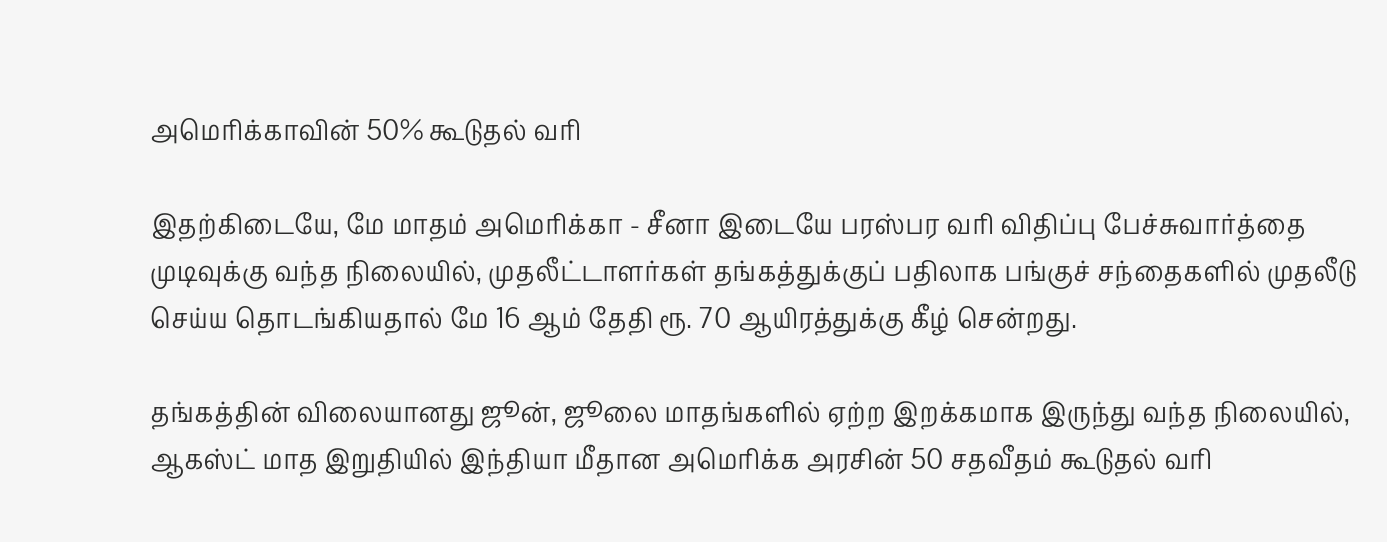அமெரிக்காவின் 50% கூடுதல் வரி

இதற்கிடையே, மே மாதம் அமெரிக்கா - சீனா இடையே பரஸ்பர வரி விதிப்பு பேச்சுவார்த்தை முடிவுக்கு வந்த நிலையில், முதலீட்டாளர்கள் தங்கத்துக்குப் பதிலாக பங்குச் சந்தைகளில் முதலீடு செய்ய தொடங்கியதால் மே 16 ஆம் தேதி ரூ. 70 ஆயிரத்துக்கு கீழ் சென்றது.

தங்கத்தின் விலையானது ஜூன், ஜூலை மாதங்களில் ஏற்ற இறக்கமாக இருந்து வந்த நிலையில், ஆகஸ்ட் மாத இறுதியில் இந்தியா மீதான அமெரிக்க அரசின் 50 சதவீதம் கூடுதல் வரி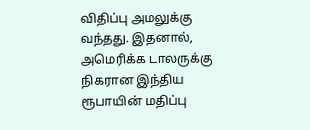விதிப்பு அமலுக்கு வந்தது. இதனால், அமெரிக்க டாலருக்கு நிகரான இந்திய ரூபாயின் மதிப்பு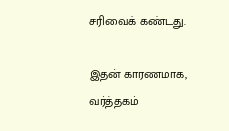சரிவைக் கண்டது.

இதன் காரணமாக, வர்த்தகம்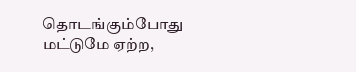தொடங்கும்போது மட்டுமே ஏற்ற,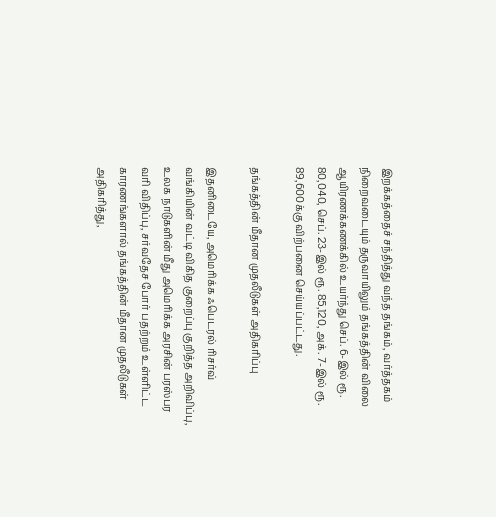இறக்கத்தைச் சந்தித்து வந்த தங்கம், வர்த்தகம் நிறைவடையும் தருவாயிலும் தங்கத்தின் விலை ஆயிரணக்கணக்கில் உயர்ந்து செப். 6-இல் ரூ. 80,040, செப். 23-இல் ரூ. 85,120, அக். 7-இல் ரூ. 89,600க்கு விற்பனை செய்யப்பட்டது.

தங்கத்தின் மீதான முதலீடுகள் அதிகரிப்பு

இதனிடையே, அமெரிக்க ஃபெடரல் ரிசர்வ் வங்கியின் வட்டி விகித குறைப்பு குறித்த அறிவிப்பு, உலக நாடுகளின் மீது அமெரிக்க அரசின் பரஸ்பர வரி விதிப்பு, சர்வதேச போர் பதற்றம் உள்ளிட்ட காரணங்களால் தங்கத்தின் மீதான முதலீடுகள் அதிகரித்து,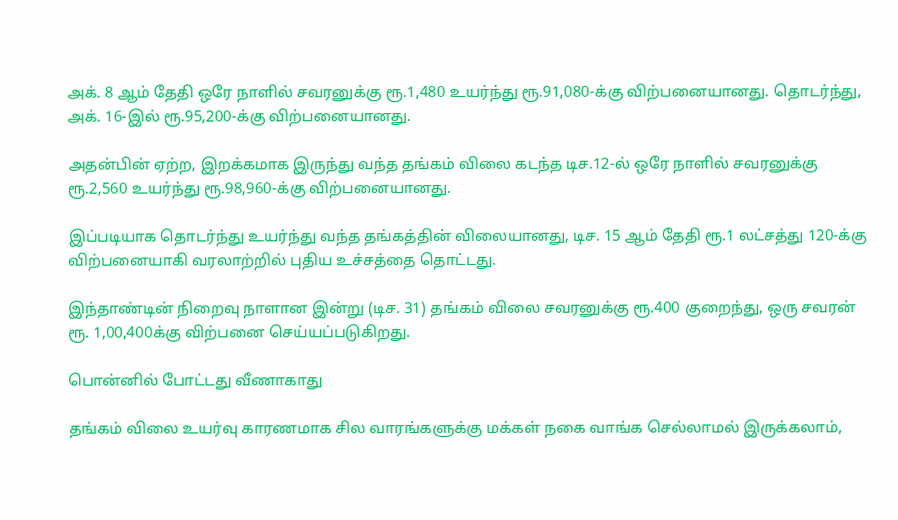அக். 8 ஆம் தேதி ஒரே நாளில் சவரனுக்கு ரூ.1,480 உயர்ந்து ரூ.91,080-க்கு விற்பனையானது. தொடர்ந்து, அக். 16-இல் ரூ.95,200-க்கு விற்பனையானது.

அதன்பின் ஏற்ற, இறக்கமாக இருந்து வந்த தங்கம் விலை கடந்த டிச.12-ல் ஒரே நாளில் சவரனுக்கு ரூ.2,560 உயர்ந்து ரூ.98,960-க்கு விற்பனையானது.

இப்படியாக தொடர்ந்து உயர்ந்து வந்த தங்கத்தின் விலையானது, டிச. 15 ஆம் தேதி ரூ.1 லட்சத்து 120-க்கு விற்பனையாகி வரலாற்றில் புதிய உச்சத்தை தொட்டது.

இந்தாண்டின் நிறைவு நாளான இன்று (டிச. 31) தங்கம் விலை சவரனுக்கு ரூ.400 குறைந்து, ஒரு சவரன் ரூ. 1,00,400க்கு விற்பனை செய்யப்படுகிறது.

பொன்னில் போட்டது வீணாகாது

தங்கம் விலை உயர்வு காரணமாக சில வாரங்களுக்கு மக்கள் நகை வாங்க செல்லாமல் இருக்கலாம்,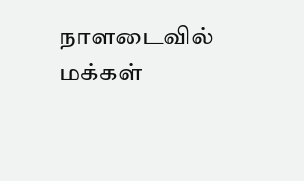நாளடைவில் மக்கள்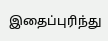இதைப்புரிந்து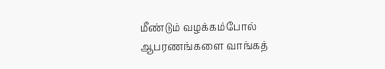மீண்டும் வழக்கம்போல் ஆபரணங்களை வாங்கத்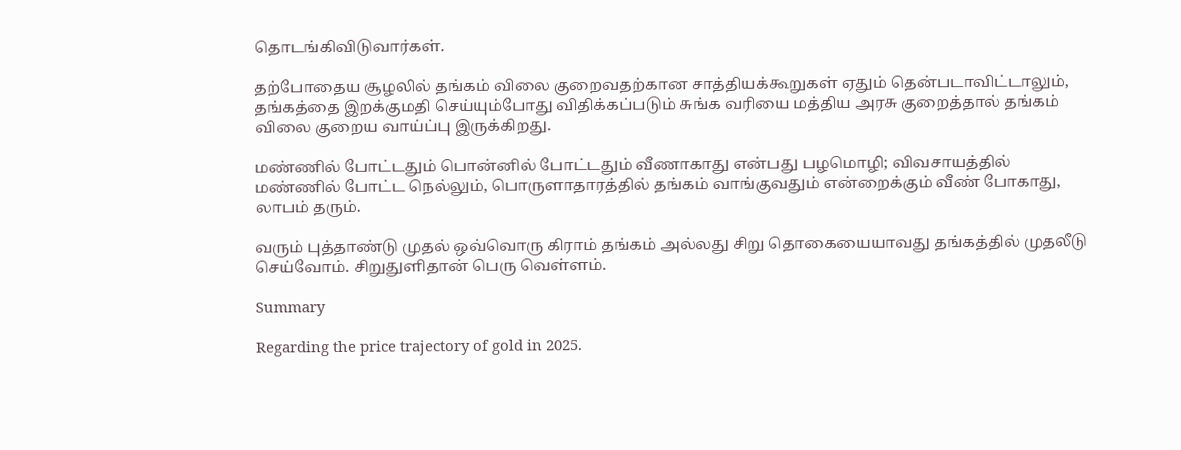தொடங்கிவிடுவார்கள்.

தற்போதைய சூழலில் தங்கம் விலை குறைவதற்கான சாத்தியக்கூறுகள் ஏதும் தென்படாவிட்டாலும், தங்கத்தை இறக்குமதி செய்யும்போது விதிக்கப்படும் சுங்க வரியை மத்திய அரசு குறைத்தால் தங்கம் விலை குறைய வாய்ப்பு இருக்கிறது.

மண்ணில் போட்டதும் பொன்னில் போட்டதும் வீணாகாது என்பது பழமொழி; விவசாயத்தில் மண்ணில் போட்ட நெல்லும், பொருளாதாரத்தில் தங்கம் வாங்குவதும் என்றைக்கும் வீண் போகாது, லாபம் தரும்.

வரும் புத்தாண்டு முதல் ஒவ்வொரு கிராம் தங்கம் அல்லது சிறு தொகையையாவது தங்கத்தில் முதலீடு செய்வோம். சிறுதுளிதான் பெரு வெள்ளம்.

Summary

Regarding the price trajectory of gold in 2025.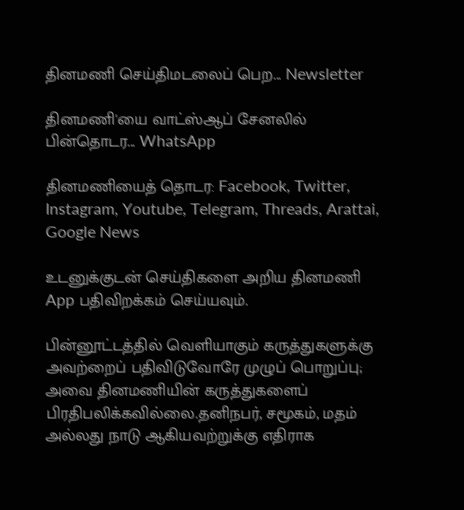தினமணி செய்திமடலைப் பெற... Newsletter

தினமணி'யை வாட்ஸ்ஆப் சேனலில் பின்தொடர... WhatsApp

தினமணியைத் தொடர: Facebook, Twitter, Instagram, Youtube, Telegram, Threads, Arattai, Google News

உடனுக்குடன் செய்திகளை அறிய தினமணி App பதிவிறக்கம் செய்யவும்.

பின்னூட்டத்தில் வெளியாகும் கருத்துகளுக்கு அவற்றைப் பதிவிடுவோரே முழுப் பொறுப்பு; அவை தினமணியின் கருத்துகளைப் பிரதிபலிக்கவில்லை.தனிநபர், சமூகம், மதம் அல்லது நாடு ஆகியவற்றுக்கு எதிராக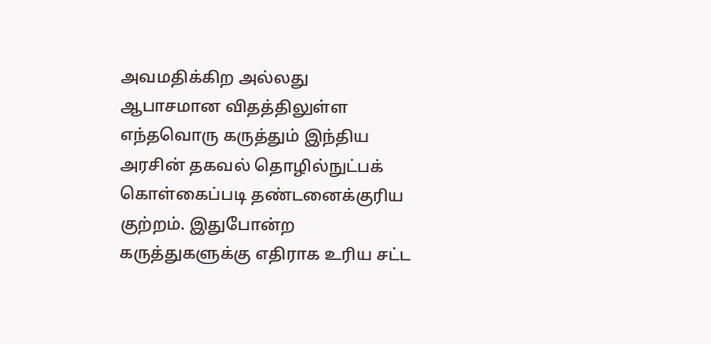அவமதிக்கிற அல்லது ஆபாசமான விதத்திலுள்ள எந்தவொரு கருத்தும் இந்திய அரசின் தகவல் தொழில்நுட்பக் கொள்கைப்படி தண்டனைக்குரிய குற்றம். இதுபோன்ற கருத்துகளுக்கு எதிராக உரிய சட்ட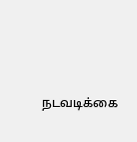நடவடிக்கை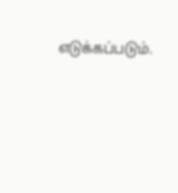எடுக்கப்படும்.